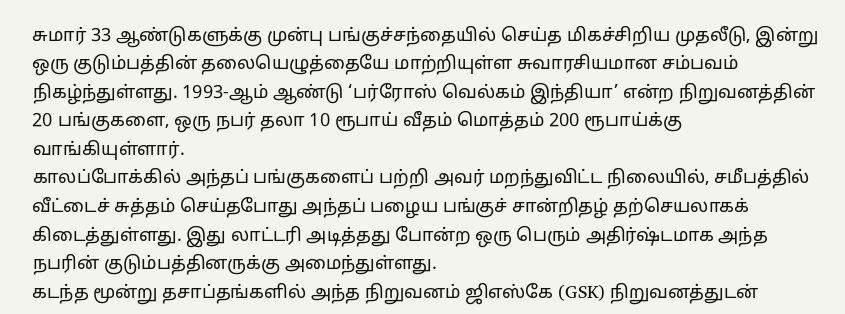சுமார் 33 ஆண்டுகளுக்கு முன்பு பங்குச்சந்தையில் செய்த மிகச்சிறிய முதலீடு, இன்று ஒரு குடும்பத்தின் தலையெழுத்தையே மாற்றியுள்ள சுவாரசியமான சம்பவம் நிகழ்ந்துள்ளது. 1993-ஆம் ஆண்டு ‘பர்ரோஸ் வெல்கம் இந்தியா’ என்ற நிறுவனத்தின் 20 பங்குகளை, ஒரு நபர் தலா 10 ரூபாய் வீதம் மொத்தம் 200 ரூபாய்க்கு வாங்கியுள்ளார்.
காலப்போக்கில் அந்தப் பங்குகளைப் பற்றி அவர் மறந்துவிட்ட நிலையில், சமீபத்தில் வீட்டைச் சுத்தம் செய்தபோது அந்தப் பழைய பங்குச் சான்றிதழ் தற்செயலாகக் கிடைத்துள்ளது. இது லாட்டரி அடித்தது போன்ற ஒரு பெரும் அதிர்ஷ்டமாக அந்த நபரின் குடும்பத்தினருக்கு அமைந்துள்ளது.
கடந்த மூன்று தசாப்தங்களில் அந்த நிறுவனம் ஜிஎஸ்கே (GSK) நிறுவனத்துடன்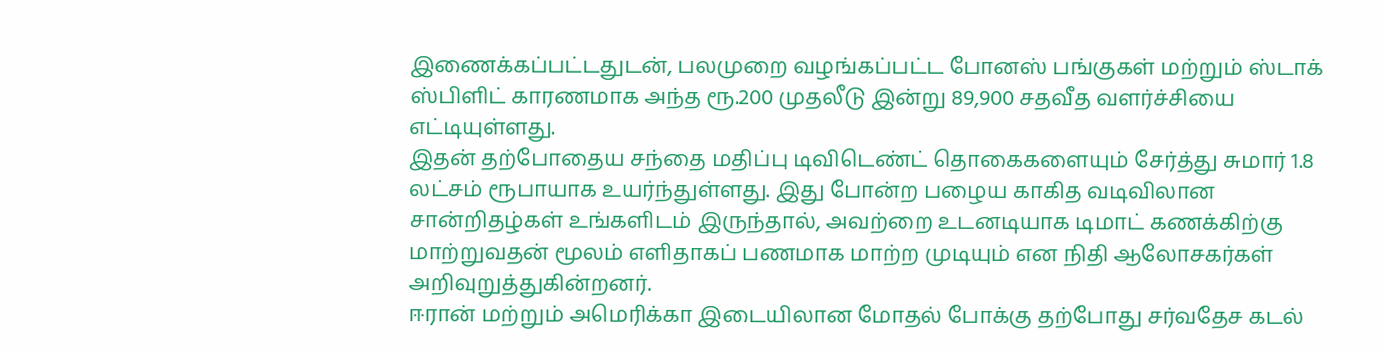இணைக்கப்பட்டதுடன், பலமுறை வழங்கப்பட்ட போனஸ் பங்குகள் மற்றும் ஸ்டாக் ஸ்பிளிட் காரணமாக அந்த ரூ.200 முதலீடு இன்று 89,900 சதவீத வளர்ச்சியை எட்டியுள்ளது.
இதன் தற்போதைய சந்தை மதிப்பு டிவிடெண்ட் தொகைகளையும் சேர்த்து சுமார் 1.8 லட்சம் ரூபாயாக உயர்ந்துள்ளது. இது போன்ற பழைய காகித வடிவிலான சான்றிதழ்கள் உங்களிடம் இருந்தால், அவற்றை உடனடியாக டிமாட் கணக்கிற்கு மாற்றுவதன் மூலம் எளிதாகப் பணமாக மாற்ற முடியும் என நிதி ஆலோசகர்கள் அறிவுறுத்துகின்றனர்.
ஈரான் மற்றும் அமெரிக்கா இடையிலான மோதல் போக்கு தற்போது சர்வதேச கடல்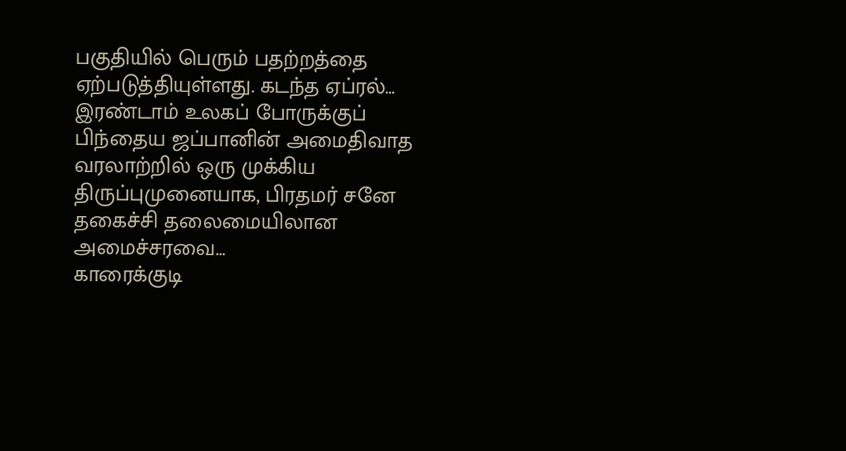பகுதியில் பெரும் பதற்றத்தை ஏற்படுத்தியுள்ளது. கடந்த ஏப்ரல்…
இரண்டாம் உலகப் போருக்குப் பிந்தைய ஜப்பானின் அமைதிவாத வரலாற்றில் ஒரு முக்கிய திருப்புமுனையாக, பிரதமர் சனே தகைச்சி தலைமையிலான அமைச்சரவை…
காரைக்குடி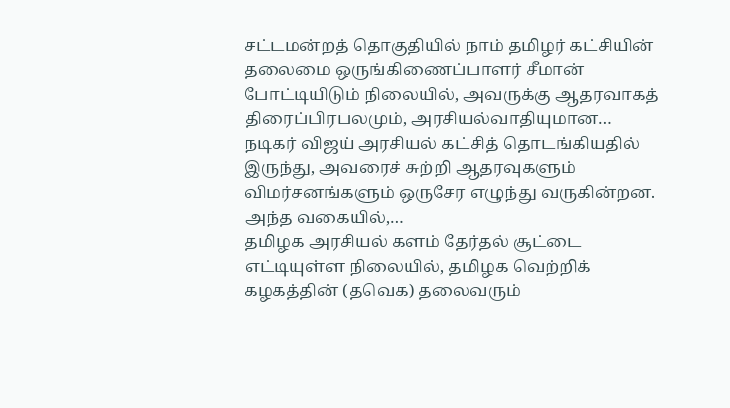சட்டமன்றத் தொகுதியில் நாம் தமிழர் கட்சியின் தலைமை ஒருங்கிணைப்பாளர் சீமான் போட்டியிடும் நிலையில், அவருக்கு ஆதரவாகத் திரைப்பிரபலமும், அரசியல்வாதியுமான…
நடிகர் விஜய் அரசியல் கட்சித் தொடங்கியதில் இருந்து, அவரைச் சுற்றி ஆதரவுகளும் விமர்சனங்களும் ஒருசேர எழுந்து வருகின்றன. அந்த வகையில்,…
தமிழக அரசியல் களம் தேர்தல் சூட்டை எட்டியுள்ள நிலையில், தமிழக வெற்றிக் கழகத்தின் (தவெக) தலைவரும்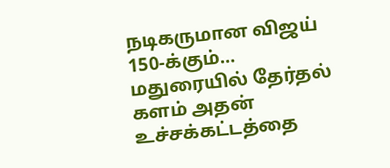நடிகருமான விஜய் 150-க்கும்…
மதுரையில் தேர்தல் களம் அதன் உச்சக்கட்டத்தை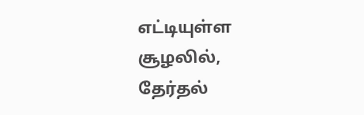எட்டியுள்ள சூழலில், தேர்தல்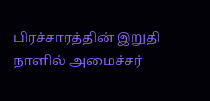பிரச்சாரத்தின் இறுதி நாளில் அமைச்சர்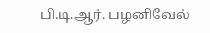பி.டி.ஆர். பழனிவேல்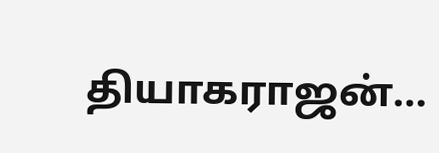தியாகராஜன்…